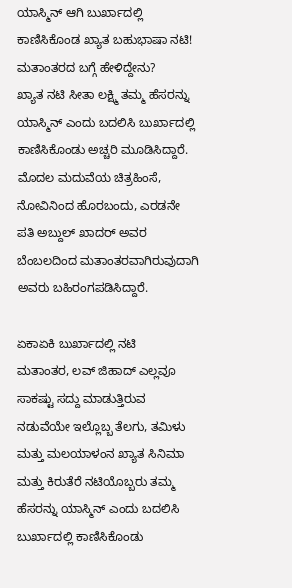ಯಾಸ್ಮಿನ್ ಆಗಿ ಬುರ್ಖಾದಲ್ಲಿ ಕಾಣಿಸಿಕೊಂಡ ಖ್ಯಾತ ಬಹುಭಾಷಾ ನಟಿ! ಮತಾಂತರದ ಬಗ್ಗೆ ಹೇಳಿದ್ದೇನು?
ಖ್ಯಾತ ನಟಿ ಸೀತಾ ಲಕ್ಷ್ಮಿ ತಮ್ಮ ಹೆಸರನ್ನು ಯಾಸ್ಮಿನ್ ಎಂದು ಬದಲಿಸಿ ಬುರ್ಖಾದಲ್ಲಿ ಕಾಣಿಸಿಕೊಂಡು ಅಚ್ಚರಿ ಮೂಡಿಸಿದ್ದಾರೆ. ಮೊದಲ ಮದುವೆಯ ಚಿತ್ರಹಿಂಸೆ, ನೋವಿನಿಂದ ಹೊರಬಂದು, ಎರಡನೇ ಪತಿ ಅಬ್ದುಲ್ ಖಾದರ್ ಅವರ ಬೆಂಬಲದಿಂದ ಮತಾಂತರವಾಗಿರುವುದಾಗಿ ಅವರು ಬಹಿರಂಗಪಡಿಸಿದ್ದಾರೆ.

ಏಕಾಏಕಿ ಬುರ್ಖಾದಲ್ಲಿ ನಟಿ
ಮತಾಂತರ, ಲವ್ ಜಿಹಾದ್ ಎಲ್ಲವೂ ಸಾಕಷ್ಟು ಸದ್ದು ಮಾಡುತ್ತಿರುವ ನಡುವೆಯೇ ಇಲ್ಲೊಬ್ಬ ತೆಲಗು, ತಮಿಳು ಮತ್ತು ಮಲಯಾಳಂನ ಖ್ಯಾತ ಸಿನಿಮಾ ಮತ್ತು ಕಿರುತೆರೆ ನಟಿಯೊಬ್ಬರು ತಮ್ಮ ಹೆಸರನ್ನು ಯಾಸ್ಮಿನ್ ಎಂದು ಬದಲಿಸಿ ಬುರ್ಖಾದಲ್ಲಿ ಕಾಣಿಸಿಕೊಂಡು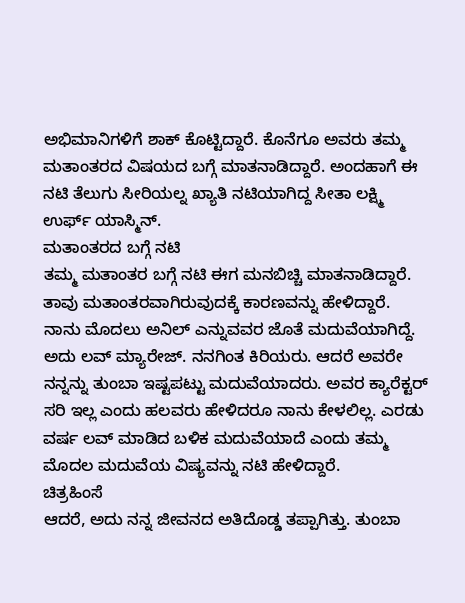ಅಭಿಮಾನಿಗಳಿಗೆ ಶಾಕ್ ಕೊಟ್ಟಿದ್ದಾರೆ. ಕೊನೆಗೂ ಅವರು ತಮ್ಮ ಮತಾಂತರದ ವಿಷಯದ ಬಗ್ಗೆ ಮಾತನಾಡಿದ್ದಾರೆ. ಅಂದಹಾಗೆ ಈ ನಟಿ ತೆಲುಗು ಸೀರಿಯಲ್ನ ಖ್ಯಾತಿ ನಟಿಯಾಗಿದ್ದ ಸೀತಾ ಲಕ್ಷ್ಮಿ ಉರ್ಫ್ ಯಾಸ್ಮಿನ್.
ಮತಾಂತರದ ಬಗ್ಗೆ ನಟಿ
ತಮ್ಮ ಮತಾಂತರ ಬಗ್ಗೆ ನಟಿ ಈಗ ಮನಬಿಚ್ಚಿ ಮಾತನಾಡಿದ್ದಾರೆ. ತಾವು ಮತಾಂತರವಾಗಿರುವುದಕ್ಕೆ ಕಾರಣವನ್ನು ಹೇಳಿದ್ದಾರೆ. ನಾನು ಮೊದಲು ಅನಿಲ್ ಎನ್ನುವವರ ಜೊತೆ ಮದುವೆಯಾಗಿದ್ದೆ. ಅದು ಲವ್ ಮ್ಯಾರೇಜ್. ನನಗಿಂತ ಕಿರಿಯರು. ಆದರೆ ಅವರೇ ನನ್ನನ್ನು ತುಂಬಾ ಇಷ್ಟಪಟ್ಟು ಮದುವೆಯಾದರು. ಅವರ ಕ್ಯಾರೆಕ್ಟರ್ ಸರಿ ಇಲ್ಲ ಎಂದು ಹಲವರು ಹೇಳಿದರೂ ನಾನು ಕೇಳಲಿಲ್ಲ. ಎರಡು ವರ್ಷ ಲವ್ ಮಾಡಿದ ಬಳಿಕ ಮದುವೆಯಾದೆ ಎಂದು ತಮ್ಮ ಮೊದಲ ಮದುವೆಯ ವಿಷ್ಯವನ್ನು ನಟಿ ಹೇಳಿದ್ದಾರೆ.
ಚಿತ್ರಹಿಂಸೆ
ಆದರೆ, ಅದು ನನ್ನ ಜೀವನದ ಅತಿದೊಡ್ಡ ತಪ್ಪಾಗಿತ್ತು. ತುಂಬಾ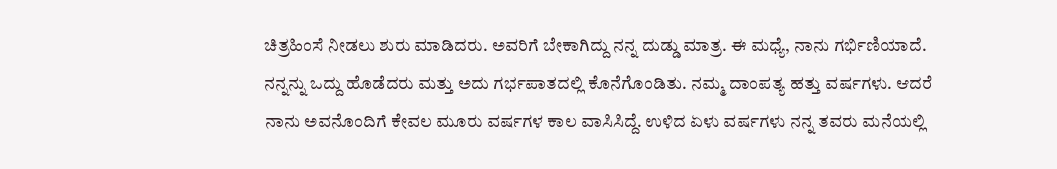ಚಿತ್ರಹಿಂಸೆ ನೀಡಲು ಶುರು ಮಾಡಿದರು. ಅವರಿಗೆ ಬೇಕಾಗಿದ್ದು ನನ್ನ ದುಡ್ಡು ಮಾತ್ರ. ಈ ಮಧ್ಯೆ, ನಾನು ಗರ್ಭಿಣಿಯಾದೆ. ನನ್ನನ್ನು ಒದ್ದು ಹೊಡೆದರು ಮತ್ತು ಅದು ಗರ್ಭಪಾತದಲ್ಲಿ ಕೊನೆಗೊಂಡಿತು. ನಮ್ಮ ದಾಂಪತ್ಯ ಹತ್ತು ವರ್ಷಗಳು. ಆದರೆ ನಾನು ಅವನೊಂದಿಗೆ ಕೇವಲ ಮೂರು ವರ್ಷಗಳ ಕಾಲ ವಾಸಿಸಿದ್ದೆ. ಉಳಿದ ಏಳು ವರ್ಷಗಳು ನನ್ನ ತವರು ಮನೆಯಲ್ಲಿ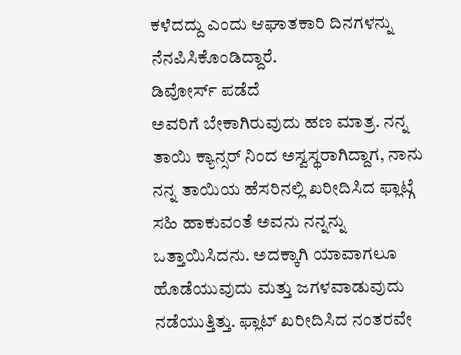ಕಳೆದದ್ದು ಎಂದು ಆಘಾತಕಾರಿ ದಿನಗಳನ್ನು ನೆನಪಿಸಿಕೊಂಡಿದ್ದಾರೆ.
ಡಿವೋರ್ಸ್ ಪಡೆದೆ
ಅವರಿಗೆ ಬೇಕಾಗಿರುವುದು ಹಣ ಮಾತ್ರ. ನನ್ನ ತಾಯಿ ಕ್ಯಾನ್ಸರ್ ನಿಂದ ಅಸ್ವಸ್ಥರಾಗಿದ್ದಾಗ, ನಾನು ನನ್ನ ತಾಯಿಯ ಹೆಸರಿನಲ್ಲಿ ಖರೀದಿಸಿದ ಫ್ಲಾಟ್ಗೆ ಸಹಿ ಹಾಕುವಂತೆ ಅವನು ನನ್ನನ್ನು ಒತ್ತಾಯಿಸಿದನು. ಅದಕ್ಕಾಗಿ ಯಾವಾಗಲೂ ಹೊಡೆಯುವುದು ಮತ್ತು ಜಗಳವಾಡುವುದು ನಡೆಯುತ್ತಿತ್ತು. ಫ್ಲಾಟ್ ಖರೀದಿಸಿದ ನಂತರವೇ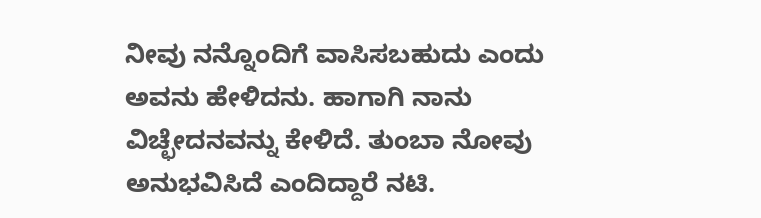ನೀವು ನನ್ನೊಂದಿಗೆ ವಾಸಿಸಬಹುದು ಎಂದು ಅವನು ಹೇಳಿದನು. ಹಾಗಾಗಿ ನಾನು ವಿಚ್ಛೇದನವನ್ನು ಕೇಳಿದೆ. ತುಂಬಾ ನೋವು ಅನುಭವಿಸಿದೆ ಎಂದಿದ್ದಾರೆ ನಟಿ.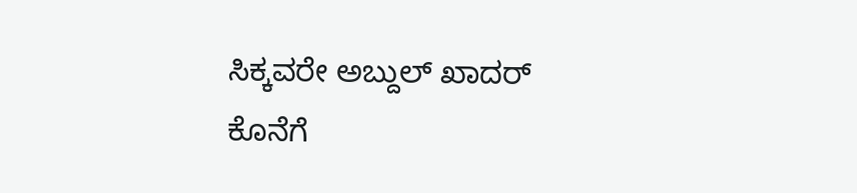ಸಿಕ್ಕವರೇ ಅಬ್ದುಲ್ ಖಾದರ್
ಕೊನೆಗೆ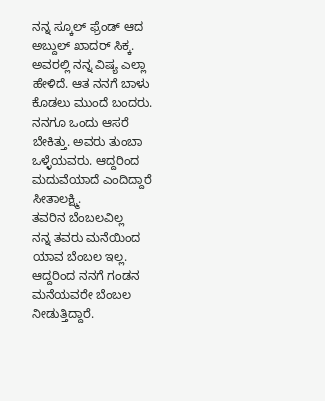ನನ್ನ ಸ್ಕೂಲ್ ಫ್ರೆಂಡ್ ಆದ ಅಬ್ದುಲ್ ಖಾದರ್ ಸಿಕ್ಕ. ಅವರಲ್ಲಿ ನನ್ನ ವಿಷ್ಯ ಎಲ್ಲಾ ಹೇಳಿದೆ. ಆತ ನನಗೆ ಬಾಳು ಕೊಡಲು ಮುಂದೆ ಬಂದರು. ನನಗೂ ಒಂದು ಆಸರೆ ಬೇಕಿತ್ತು. ಅವರು ತುಂಬಾ ಒಳ್ಳೆಯವರು. ಆದ್ದರಿಂದ ಮದುವೆಯಾದೆ ಎಂದಿದ್ದಾರೆ ಸೀತಾಲಕ್ಷ್ಮಿ.
ತವರಿನ ಬೆಂಬಲವಿಲ್ಲ
ನನ್ನ ತವರು ಮನೆಯಿಂದ ಯಾವ ಬೆಂಬಲ ಇಲ್ಲ. ಆದ್ದರಿಂದ ನನಗೆ ಗಂಡನ ಮನೆಯವರೇ ಬೆಂಬಲ ನೀಡುತ್ತಿದ್ದಾರೆ.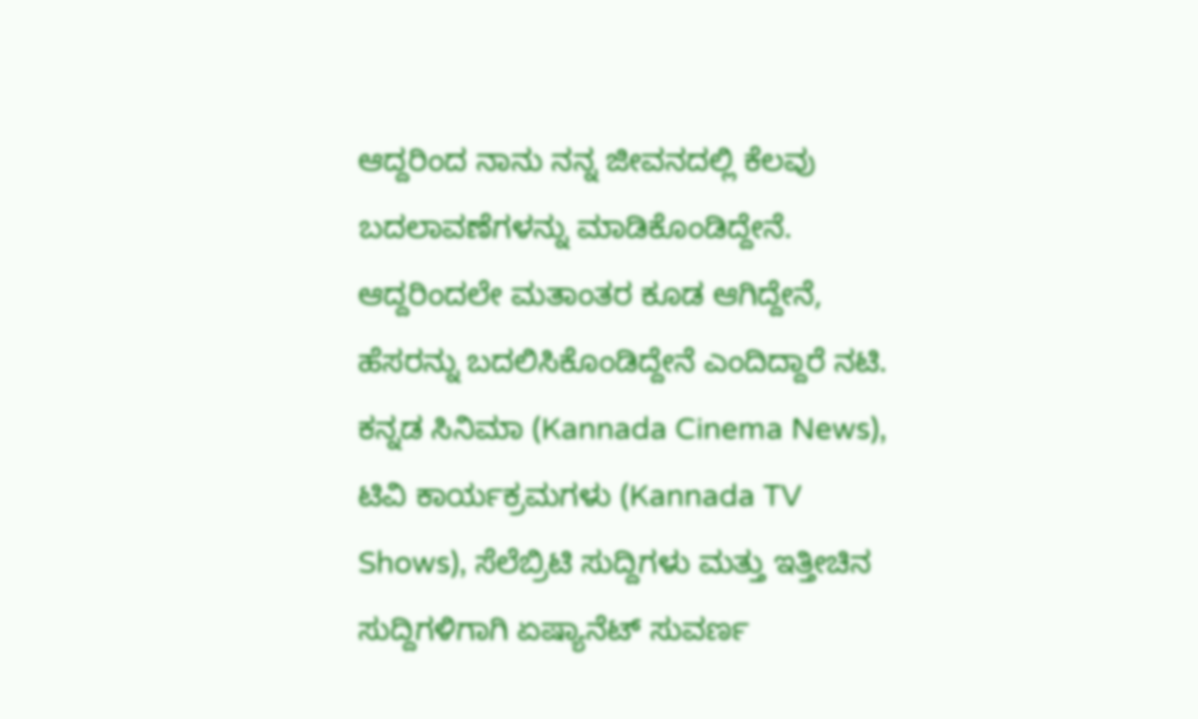ಆದ್ದರಿಂದ ನಾನು ನನ್ನ ಜೀವನದಲ್ಲಿ ಕೆಲವು ಬದಲಾವಣೆಗಳನ್ನು ಮಾಡಿಕೊಂಡಿದ್ದೇನೆ. ಆದ್ದರಿಂದಲೇ ಮತಾಂತರ ಕೂಡ ಆಗಿದ್ದೇನೆ, ಹೆಸರನ್ನು ಬದಲಿಸಿಕೊಂಡಿದ್ದೇನೆ ಎಂದಿದ್ದಾರೆ ನಟಿ.
ಕನ್ನಡ ಸಿನಿಮಾ (Kannada Cinema News), ಟಿವಿ ಕಾರ್ಯಕ್ರಮಗಳು (Kannada TV Shows), ಸೆಲೆಬ್ರಿಟಿ ಸುದ್ದಿಗಳು ಮತ್ತು ಇತ್ತೀಚಿನ ಸುದ್ದಿಗಳಿಗಾಗಿ ಏಷ್ಯಾನೆಟ್ ಸುವರ್ಣ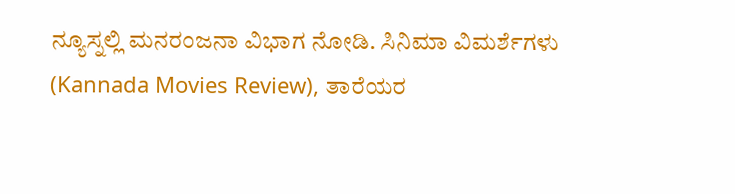ನ್ಯೂಸ್ನಲ್ಲಿ ಮನರಂಜನಾ ವಿಭಾಗ ನೋಡಿ. ಸಿನಿಮಾ ವಿಮರ್ಶೆಗಳು (Kannada Movies Review), ತಾರೆಯರ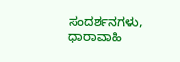ಸಂದರ್ಶನಗಳು, ಧಾರಾವಾಹಿ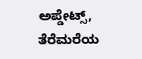ಅಪ್ಡೇಟ್ಸ್, ತೆರೆಮರೆಯ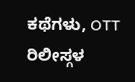ಕಥೆಗಳು, OTT ರಿಲೀಸ್ಗಳ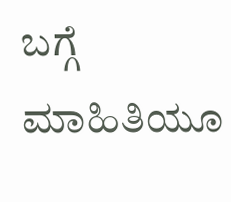ಬಗ್ಗೆ ಮಾಹಿತಿಯೂ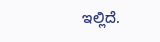ಇಲ್ಲಿದೆ.